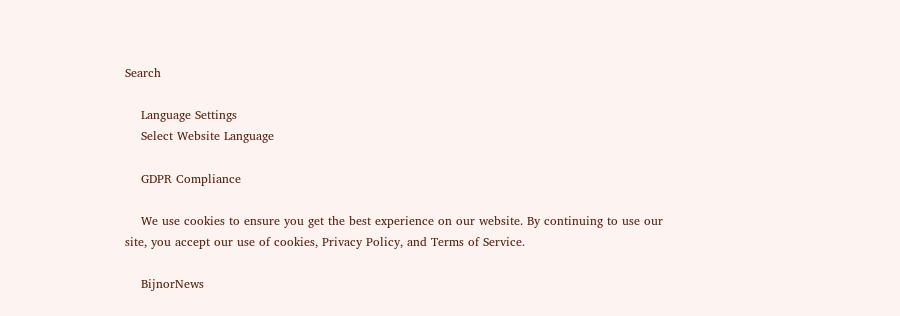Search

    Language Settings
    Select Website Language

    GDPR Compliance

    We use cookies to ensure you get the best experience on our website. By continuing to use our site, you accept our use of cookies, Privacy Policy, and Terms of Service.

    BijnorNews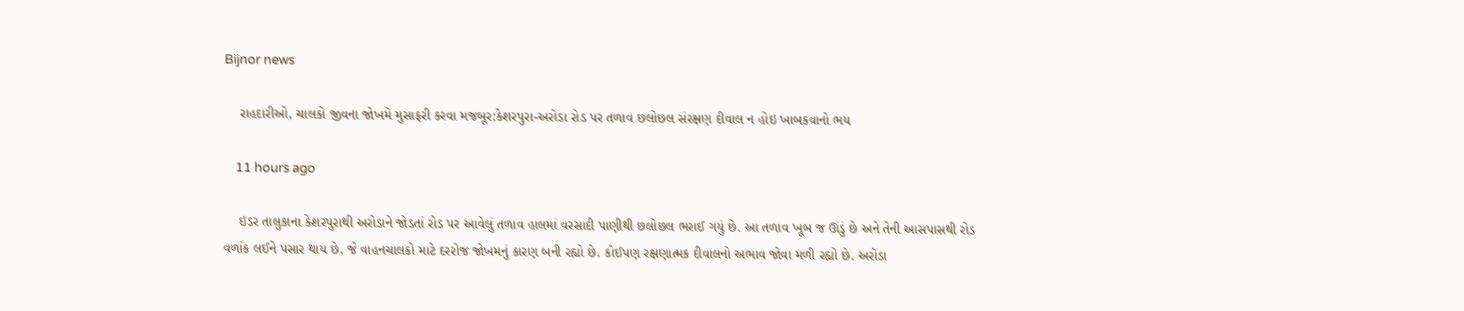Bijnor news

    રાહદારીઓ, ચાલકો જીવના જોખમે મુસાફરી કરવા મજબૂર:કેશરપુરા-અરોડા રોડ પર તળાવ છલોછલ સંરક્ષણ દીવાલ ન હોઇ ખાબકવાનો ભય

    11 hours ago

    ઇડર તાલુકાના કેશરપુરાથી અરોડાને જોડતાં રોડ પર આવેલું તળાવ હાલમાં વરસાદી પાણીથી છલોછલ ભરાઈ ગયું છે. આ તળાવ ખૂબ જ ઊંડું છે અને તેની આસપાસથી રોડ વળાંક લઈને પસાર થાય છે. જે વાહનચાલકો માટે દરરોજ જોખમનું કારણ બની રહ્યો છે. કોઈપણ રક્ષણાત્મક દીવાલનો અભાવ જોવા મળી રહ્યો છે. અરોડા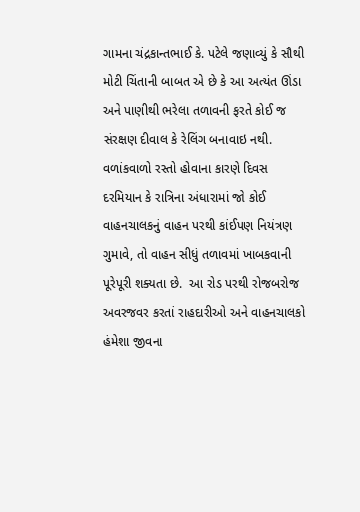ગામના ચંદ્રકાન્તભાઈ કે. પટેલે જણાવ્યું કે સૌથી મોટી ચિંતાની બાબત એ છે કે આ અત્યંત ઊંડા અને પાણીથી ભરેલા તળાવની ફરતે કોઈ જ સંરક્ષણ દીવાલ કે રેલિંગ બનાવાઇ નથી. વળાંકવાળો રસ્તો હોવાના કારણે દિવસ દરમિયાન કે રાત્રિના અંધારામાં જો કોઈ વાહનચાલકનું વાહન પરથી કાંઈપણ નિયંત્રણ ગુમાવે, તો વાહન સીધું તળાવમાં ખાબકવાની પૂરેપૂરી શક્યતા છે.  આ રોડ પરથી રોજબરોજ અવરજવર કરતાં રાહદારીઓ અને વાહનચાલકો હંમેશા જીવના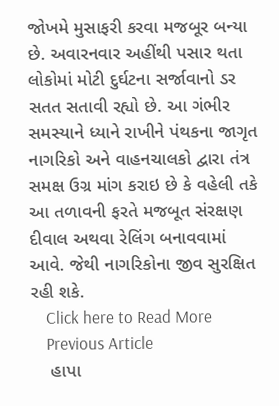જોખમે મુસાફરી કરવા મજબૂર બન્યા છે. અવારનવાર અહીંથી પસાર થતા લોકોમાં મોટી દુર્ઘટના સર્જાવાનો ડર સતત સતાવી રહ્યો છે. આ ગંભીર સમસ્યાને ધ્યાને રાખીને પંથકના જાગૃત નાગરિકો અને વાહનચાલકો દ્વારા તંત્ર સમક્ષ ઉગ્ર માંગ કરાઇ છે કે વહેલી તકે આ તળાવની ફરતે મજબૂત સંરક્ષણ દીવાલ અથવા રેલિંગ બનાવવામાં આવે. જેથી નાગરિકોના જીવ સુરક્ષિત રહી શકે.
    Click here to Read More
    Previous Article
    હાપા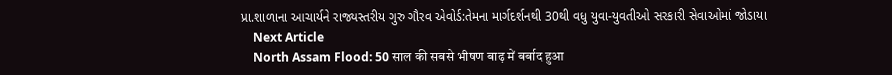પ્રા.શાળાના આચાર્યને રાજ્યસ્તરીય ગુરુ ગૌરવ એવોર્ડ:તેમના માર્ગદર્શનથી 30થી વધુ યુવા-યુવતીઓ સરકારી સેવાઓમાં જોડાયા
    Next Article
    North Assam Flood: 50 साल की सबसे भीषण बाढ़ में बर्बाद हुआ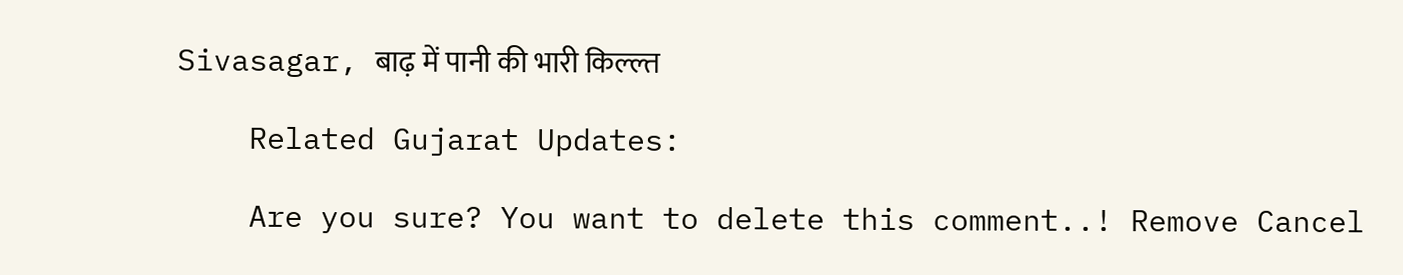Sivasagar, बाढ़ में पानी की भारी किल्ल्त

    Related Gujarat Updates:

    Are you sure? You want to delete this comment..! Remove Cancel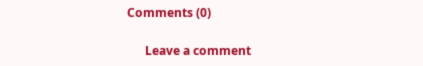Comments (0)

      Leave a comment